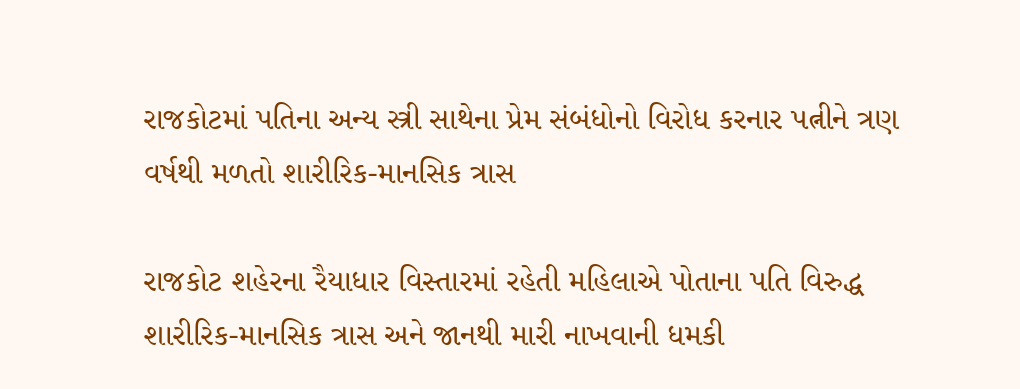રાજકોટમાં પતિના અન્ય સ્ત્રી સાથેના પ્રેમ સંબંધોનો વિરોધ કરનાર પત્નીને ત્રણ વર્ષથી મળતો શારીરિક-માનસિક ત્રાસ

રાજકોટ શહેરના રૈયાધાર વિસ્તારમાં રહેતી મહિલાએ પોતાના પતિ વિરુદ્ધ શારીરિક-માનસિક ત્રાસ અને જાનથી મારી નાખવાની ધમકી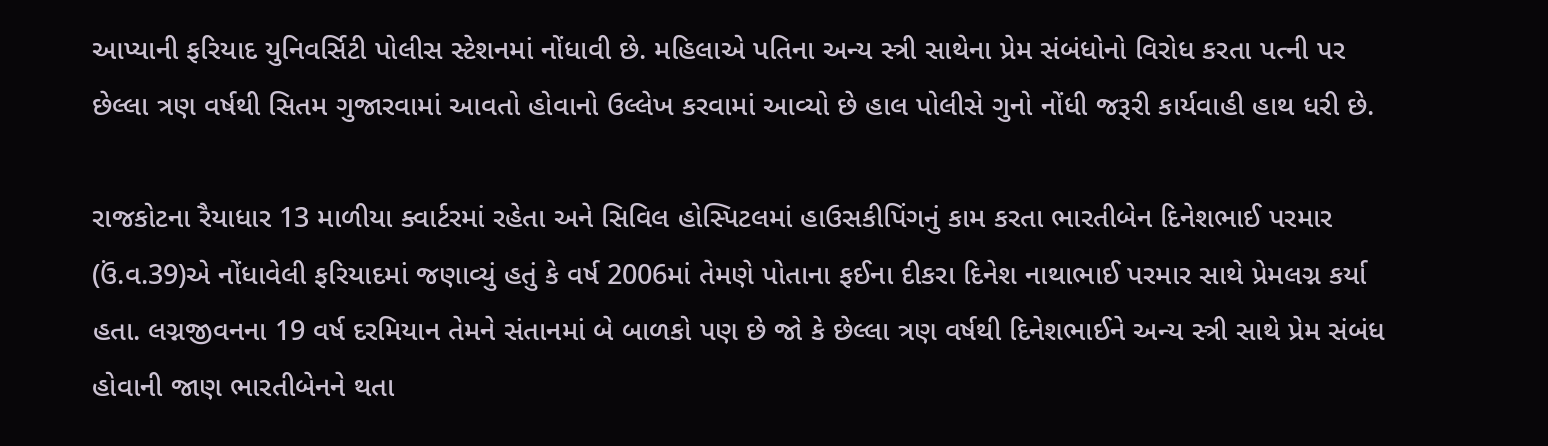આપ્યાની ફરિયાદ યુનિવર્સિટી પોલીસ સ્ટેશનમાં નોંધાવી છે. મહિલાએ પતિના અન્ય સ્ત્રી સાથેના પ્રેમ સંબંધોનો વિરોધ કરતા પત્ની પર છેલ્લા ત્રણ વર્ષથી સિતમ ગુજારવામાં આવતો હોવાનો ઉલ્લેખ કરવામાં આવ્યો છે હાલ પોલીસે ગુનો નોંધી જરૂરી કાર્યવાહી હાથ ધરી છે.

રાજકોટના રૈયાધાર 13 માળીયા ક્વાર્ટરમાં રહેતા અને સિવિલ હોસ્પિટલમાં હાઉસકીપિંગનું કામ કરતા ભારતીબેન દિનેશભાઈ પરમાર (ઉં.વ.39)એ નોંધાવેલી ફરિયાદમાં જણાવ્યું હતું કે વર્ષ 2006માં તેમણે પોતાના ફઈના દીકરા દિનેશ નાથાભાઈ પરમાર સાથે પ્રેમલગ્ન કર્યા હતા. લગ્નજીવનના 19 વર્ષ દરમિયાન તેમને સંતાનમાં બે બાળકો પણ છે જો કે છેલ્લા ત્રણ વર્ષથી દિનેશભાઈને અન્ય સ્ત્રી સાથે પ્રેમ સંબંધ હોવાની જાણ ભારતીબેનને થતા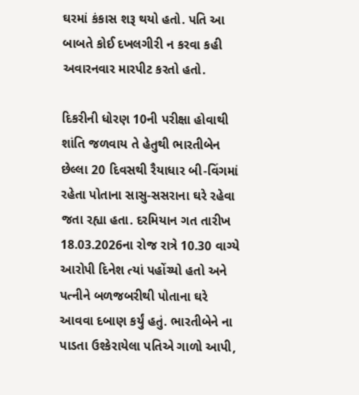ઘરમાં કંકાસ શરૂ થયો હતો. પતિ આ બાબતે કોઈ દખલગીરી ન કરવા કહી અવારનવાર મારપીટ કરતો હતો.

દિકરીની ધોરણ 10ની પરીક્ષા હોવાથી શાંતિ જળવાય તે હેતુથી ભારતીબેન છેલ્લા 20 દિવસથી રૈયાધાર બી-વિંગમાં રહેતા પોતાના સાસુ-સસરાના ઘરે રહેવા જતા રહ્યા હતા. દરમિયાન ગત તારીખ 18.03.2026ના રોજ રાત્રે 10.30 વાગ્યે આરોપી દિનેશ ત્યાં પહોંચ્યો હતો અને પત્નીને બળજબરીથી પોતાના ઘરે આવવા દબાણ કર્યું હતું. ભારતીબેને ના પાડતા ઉશ્કેરાયેલા પતિએ ગાળો આપી,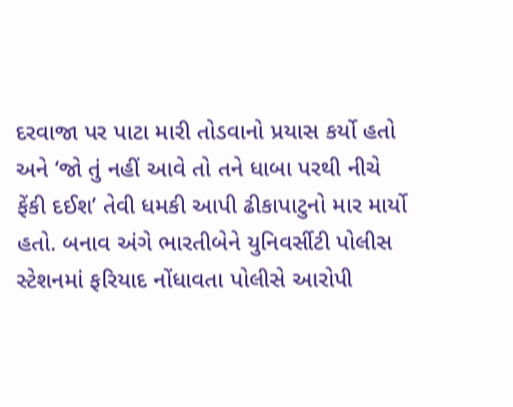દરવાજા પર પાટા મારી તોડવાનો પ્રયાસ કર્યો હતો અને ‘જો તું નહીં આવે તો તને ધાબા પરથી નીચે ફેંકી દઈશ’ તેવી ધમકી આપી ઢીકાપાટુનો માર માર્યો હતો. બનાવ અંગે ભારતીબેને યુનિવર્સીટી પોલીસ સ્ટેશનમાં ફરિયાદ નોંધાવતા પોલીસે આરોપી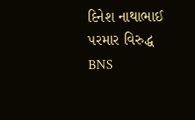દિનેશ નાથાભાઈ પરમાર વિરુદ્ધ BNS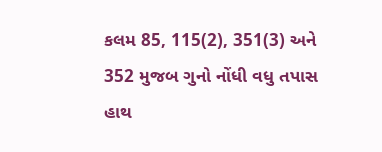કલમ 85, 115(2), 351(3) અને 352 મુજબ ગુનો નોંધી વધુ તપાસ હાથ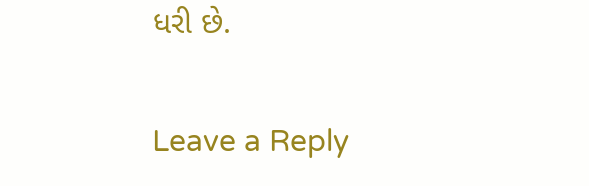ધરી છે.

Leave a Reply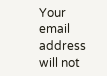Your email address will not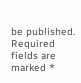be published. Required fields are marked *